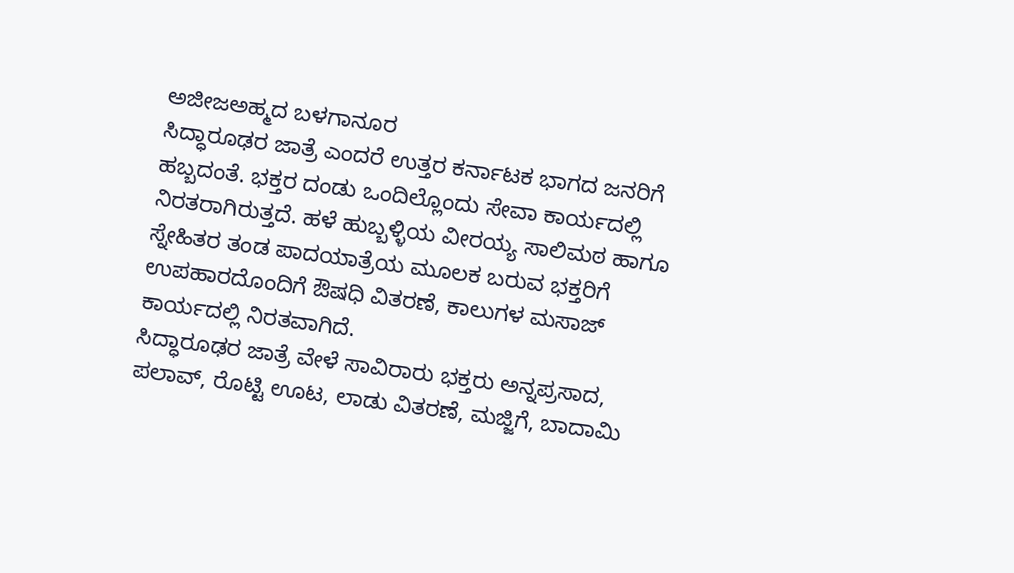ಅಜೀಜಅಹ್ಮದ ಬಳಗಾನೂರ
ಸಿದ್ಧಾರೂಢರ ಜಾತ್ರೆ ಎಂದರೆ ಉತ್ತರ ಕರ್ನಾಟಕ ಭಾಗದ ಜನರಿಗೆ ಹಬ್ಬದಂತೆ. ಭಕ್ತರ ದಂಡು ಒಂದಿಲ್ಲೊಂದು ಸೇವಾ ಕಾರ್ಯದಲ್ಲಿ ನಿರತರಾಗಿರುತ್ತದೆ. ಹಳೆ ಹುಬ್ಬಳ್ಳಿಯ ವೀರಯ್ಯ ಸಾಲಿಮಠ ಹಾಗೂ ಸ್ನೇಹಿತರ ತಂಡ ಪಾದಯಾತ್ರೆಯ ಮೂಲಕ ಬರುವ ಭಕ್ತರಿಗೆ ಉಪಹಾರದೊಂದಿಗೆ ಔಷಧಿ ವಿತರಣೆ, ಕಾಲುಗಳ ಮಸಾಜ್ ಕಾರ್ಯದಲ್ಲಿ ನಿರತವಾಗಿದೆ.
ಸಿದ್ಧಾರೂಢರ ಜಾತ್ರೆ ವೇಳೆ ಸಾವಿರಾರು ಭಕ್ತರು ಅನ್ನಪ್ರಸಾದ, ಪಲಾವ್, ರೊಟ್ಟಿ ಊಟ, ಲಾಡು ವಿತರಣೆ, ಮಜ್ಜಿಗೆ, ಬಾದಾಮಿ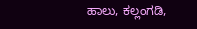ಹಾಲು, ಕಲ್ಲಂಗಡಿ,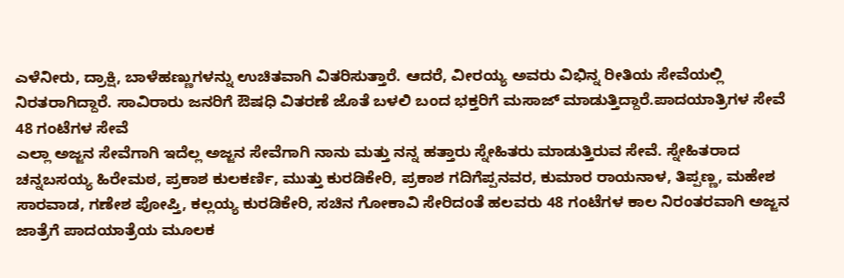ಎಳೆನೀರು, ದ್ರಾಕ್ಷಿ, ಬಾಳೆಹಣ್ಣುಗಳನ್ನು ಉಚಿತವಾಗಿ ವಿತರಿಸುತ್ತಾರೆ. ಆದರೆ, ವೀರಯ್ಯ ಅವರು ವಿಭಿನ್ನ ರೀತಿಯ ಸೇವೆಯಲ್ಲಿ ನಿರತರಾಗಿದ್ದಾರೆ. ಸಾವಿರಾರು ಜನರಿಗೆ ಔಷಧಿ ವಿತರಣೆ ಜೊತೆ ಬಳಲಿ ಬಂದ ಭಕ್ತರಿಗೆ ಮಸಾಜ್ ಮಾಡುತ್ತಿದ್ದಾರೆ.ಪಾದಯಾತ್ರಿಗಳ ಸೇವೆ
48 ಗಂಟೆಗಳ ಸೇವೆ
ಎಲ್ಲಾ ಅಜ್ಜನ ಸೇವೆಗಾಗಿ ಇದೆಲ್ಲ ಅಜ್ಜನ ಸೇವೆಗಾಗಿ ನಾನು ಮತ್ತು ನನ್ನ ಹತ್ತಾರು ಸ್ನೇಹಿತರು ಮಾಡುತ್ತಿರುವ ಸೇವೆ. ಸ್ನೇಹಿತರಾದ ಚನ್ನಬಸಯ್ಯ ಹಿರೇಮಠ, ಪ್ರಕಾಶ ಕುಲಕರ್ಣಿ, ಮುತ್ತು ಕುರಡಿಕೇರಿ, ಪ್ರಕಾಶ ಗದಿಗೆಪ್ಪನವರ, ಕುಮಾರ ರಾಯನಾಳ, ತಿಪ್ಪಣ್ಣ, ಮಹೇಶ ಸಾರವಾಡ, ಗಣೇಶ ಪೋಪ್ತಿ, ಕಲ್ಲಯ್ಯ ಕುರಡಿಕೇರಿ, ಸಚಿನ ಗೋಕಾವಿ ಸೇರಿದಂತೆ ಹಲವರು 48 ಗಂಟೆಗಳ ಕಾಲ ನಿರಂತರವಾಗಿ ಅಜ್ಜನ ಜಾತ್ರೆಗೆ ಪಾದಯಾತ್ರೆಯ ಮೂಲಕ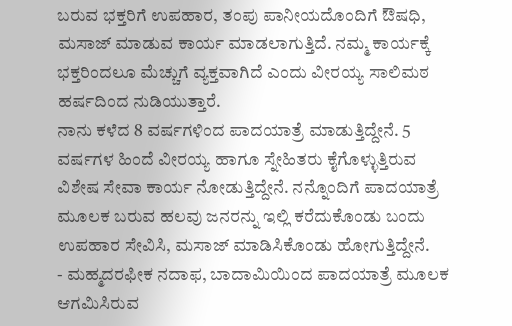ಬರುವ ಭಕ್ತರಿಗೆ ಉಪಹಾರ, ತಂಪು ಪಾನೀಯದೊಂದಿಗೆ ಔಷಧಿ, ಮಸಾಜ್ ಮಾಡುವ ಕಾರ್ಯ ಮಾಡಲಾಗುತ್ತಿದೆ. ನಮ್ಮ ಕಾರ್ಯಕ್ಕೆ ಭಕ್ತರಿಂದಲೂ ಮೆಚ್ಚುಗೆ ವ್ಯಕ್ತವಾಗಿದೆ ಎಂದು ವೀರಯ್ಯ ಸಾಲಿಮಠ ಹರ್ಷದಿಂದ ನುಡಿಯುತ್ತಾರೆ.
ನಾನು ಕಳೆದ 8 ವರ್ಷಗಳಿಂದ ಪಾದಯಾತ್ರೆ ಮಾಡುತ್ತಿದ್ದೇನೆ. 5 ವರ್ಷಗಳ ಹಿಂದೆ ವೀರಯ್ಯ ಹಾಗೂ ಸ್ನೇಹಿತರು ಕೈಗೊಳ್ಳುತ್ತಿರುವ ವಿಶೇಷ ಸೇವಾ ಕಾರ್ಯ ನೋಡುತ್ತಿದ್ದೇನೆ. ನನ್ನೊಂದಿಗೆ ಪಾದಯಾತ್ರೆ ಮೂಲಕ ಬರುವ ಹಲವು ಜನರನ್ನು ಇಲ್ಲಿ ಕರೆದುಕೊಂಡು ಬಂದು ಉಪಹಾರ ಸೇವಿಸಿ, ಮಸಾಜ್ ಮಾಡಿಸಿಕೊಂಡು ಹೋಗುತ್ತಿದ್ದೇನೆ.
- ಮಹ್ಮದರಫೀಕ ನದಾಫ, ಬಾದಾಮಿಯಿಂದ ಪಾದಯಾತ್ರೆ ಮೂಲಕ ಆಗಮಿಸಿರುವ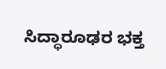ಸಿದ್ಧಾರೂಢರ ಭಕ್ತ